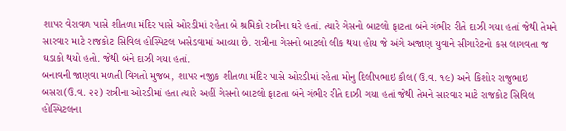શાપર વેરાવળ પાસે શીતળા મંદિર પાસે ઓરડીમાં રહેતા બે શ્રમિકો રાત્રીના ઘરે હતાં. ત્યારે ગેસનો બાટલો ફાટતા બંને ગંભીર રીતે દાઝી ગયા હતાં જેથી તેમને સારવાર માટે રાજકોટ સિવિલ હોસ્પિટલ ખસેડવામાં આવ્યા છે. રાત્રીના ગેસનો બાટલો લીક થયા હોય જે અંગે અજાણ યુવાને સીગારેટનો કસ લાગવતા જ ઘડાકો થયો હતો. જેથી બંને દાઝી ગયા હતાં.
બનાવની જાણવા મળતી વિગતો મુજબ, શાપર નજીક શીતળા મંદિર પાસે ઓરડીમાં રહેતા મોનુ દિલીપભાઇ કૌલ(ઉ.વ. ૧૯) અને કિશોર રાજુભાઇ બસરા(ઉ.વ. ૨૨) રાત્રીના ઓરડીમાં હતા ત્યારે અહીં ગેસનો બાટલો ફાટતા બંને ગંભીર રીતે દાઝી ગયા હતાં જેથી તેમને સારવાર માટે રાજકોટ સિવિલ હોસ્પિટલના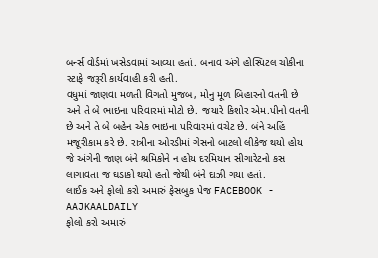બર્ન્સ વોર્ડમાં ખસેડવામાં આવ્યા હતાં. બનાવ અંગે હોસ્પિટલ ચોકીના સ્ટાફે જરૂરી કાર્યવાહી કરી હતી.
વધુમાં જાણવા મળતી વિગતો મુજબ, મોનુ મૂળ બિહારનો વતની છે અને તે બે ભાઇના પરિવારમાં મોટો છે. જયારે કિશોર એમ.પીનો વતની છે અને તે બે બહેન એક ભાઇના પરિવારમાં વચેટ છે. બંને અહિં મજૂરીકામ કરે છે. રાત્રીના ઓરડીમાં ગેસનો બાટલો લીકેજ થયો હોય જે અંગેની જાણ બંને શ્રમિકોને ન હોય દરમિયાન સીગારેટનો કસ લાગાવતા જ ઘડાકો થયો હતો જેથી બંને દાઝી ગયા હતાં.
લાઈક અને ફોલો કરો અમારું ફેસબુક પેજ FACEBOOK - AAJKAALDAILY
ફોલો કરો અમારું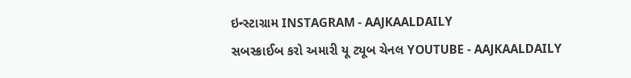ઇન્સ્ટાગ્રામ INSTAGRAM - AAJKAALDAILY
સબસ્ક્રાઈબ કરો અમારી યૂ ટ્યૂબ ચેનલ YOUTUBE - AAJKAALDAILY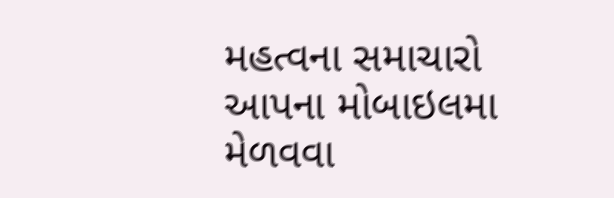મહત્વના સમાચારો આપના મોબાઇલમા મેળવવા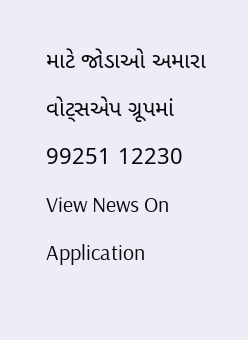માટે જોડાઓ અમારા વોટ્સએપ ગ્રૂપમાં 99251 12230
View News On Application